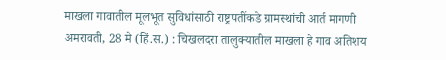माखला गावातील मूलभूत सुविधांसाठी राष्ट्रपतींकडे ग्रामस्थांची आर्त मागणी
अमरावती, 28 मे (हिं.स.) : चिखलदरा तालुक्यातील माखला हे गाव अतिशय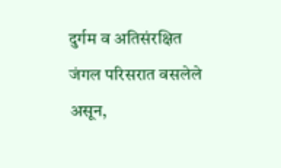दुर्गम व अतिसंरक्षित जंगल परिसरात वसलेले असून,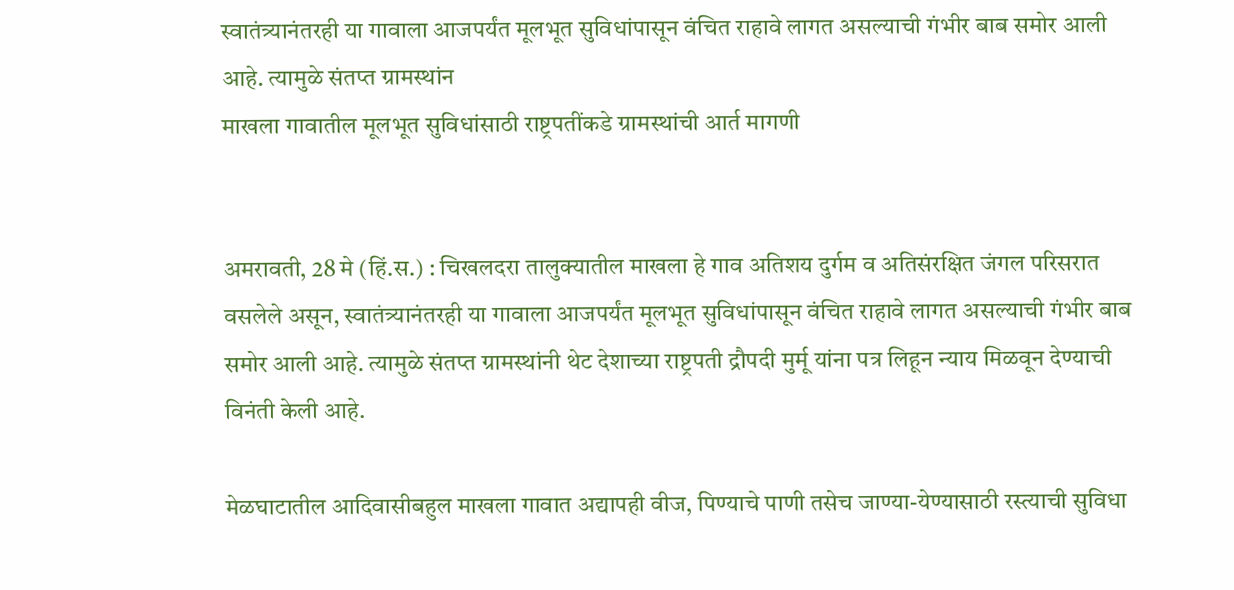स्वातंत्र्यानंतरही या गावाला आजपर्यंत मूलभूत सुविधांपासून वंचित राहावे लागत असल्याची गंभीर बाब समोर आली आहे. त्यामुळे संतप्त ग्रामस्थांन
माखला गावातील मूलभूत सुविधांसाठी राष्ट्रपतींकडे ग्रामस्थांची आर्त मागणी


अमरावती, 28 मे (हिं.स.) : चिखलदरा तालुक्यातील माखला हे गाव अतिशय दुर्गम व अतिसंरक्षित जंगल परिसरात वसलेले असून, स्वातंत्र्यानंतरही या गावाला आजपर्यंत मूलभूत सुविधांपासून वंचित राहावे लागत असल्याची गंभीर बाब समोर आली आहे. त्यामुळे संतप्त ग्रामस्थांनी थेट देशाच्या राष्ट्रपती द्रौपदी मुर्मू यांना पत्र लिहून न्याय मिळवून देण्याची विनंती केली आहे.

मेळघाटातील आदिवासीबहुल माखला गावात अद्यापही वीज, पिण्याचे पाणी तसेच जाण्या-येण्यासाठी रस्त्याची सुविधा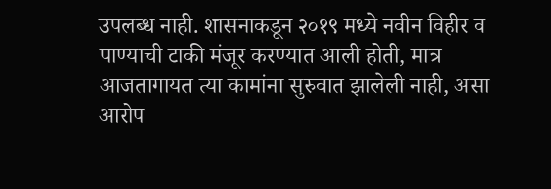उपलब्ध नाही. शासनाकडून २०१९ मध्ये नवीन विहीर व पाण्याची टाकी मंजूर करण्यात आली होती, मात्र आजतागायत त्या कामांना सुरुवात झालेली नाही, असा आरोप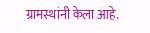ग्रामस्थांनी केला आहे.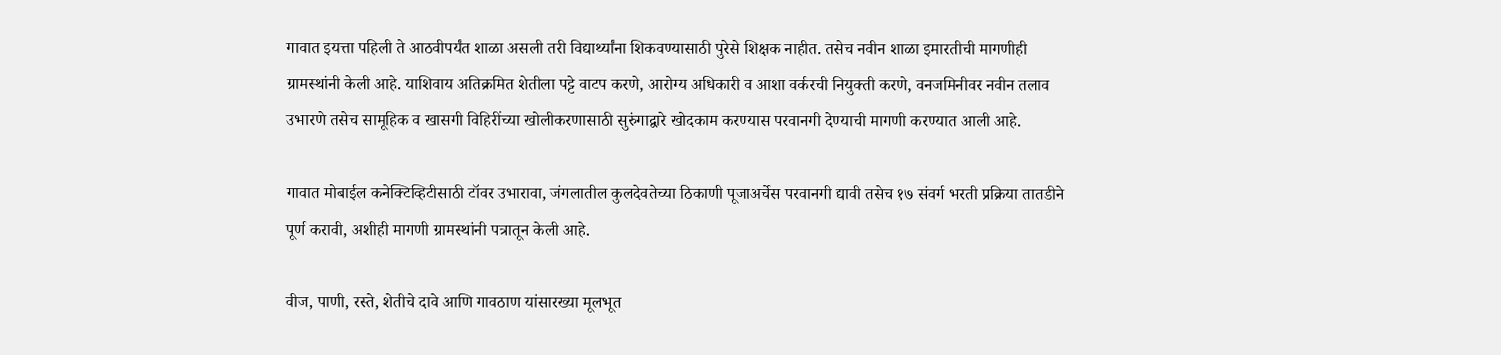गावात इयत्ता पहिली ते आठवीपर्यंत शाळा असली तरी विद्यार्थ्यांना शिकवण्यासाठी पुरेसे शिक्षक नाहीत. तसेच नवीन शाळा इमारतीची मागणीही ग्रामस्थांनी केली आहे. याशिवाय अतिक्रमित शेतीला पट्टे वाटप करणे, आरोग्य अधिकारी व आशा वर्करची नियुक्ती करणे, वनजमिनीवर नवीन तलाव उभारणे तसेच सामूहिक व खासगी विहिरींच्या खोलीकरणासाठी सुरुंगाद्वारे खोदकाम करण्यास परवानगी देण्याची मागणी करण्यात आली आहे.

गावात मोबाईल कनेक्टिव्हिटीसाठी टॉवर उभारावा, जंगलातील कुलदेवतेच्या ठिकाणी पूजाअर्चेस परवानगी द्यावी तसेच १७ संवर्ग भरती प्रक्रिया तातडीने पूर्ण करावी, अशीही मागणी ग्रामस्थांनी पत्रातून केली आहे.

वीज, पाणी, रस्ते, शेतीचे दावे आणि गावठाण यांसारख्या मूलभूत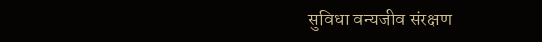सुविधा वन्यजीव संरक्षण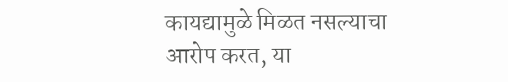कायद्यामुळे मिळत नसल्याचा आरोप करत, या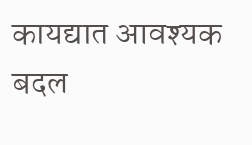कायद्यात आवश्यक बदल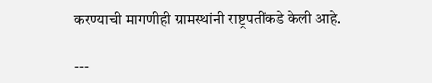करण्याची मागणीही ग्रामस्थांनी राष्ट्रपतींकडे केली आहे.

---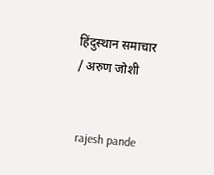हिंदुस्थान समाचार / अरुण जोशी


 rajesh pande